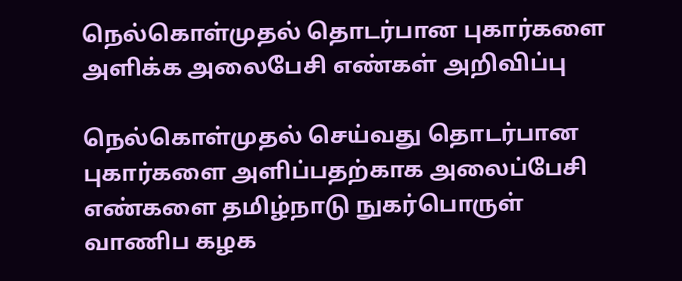நெல்கொள்முதல் தொடர்பான புகார்களை அளிக்க அலைபேசி எண்கள் அறிவிப்பு

நெல்கொள்முதல் செய்வது தொடர்பான புகார்களை அளிப்பதற்காக அலைப்பேசி எண்களை தமிழ்நாடு நுகர்பொருள் வாணிப கழக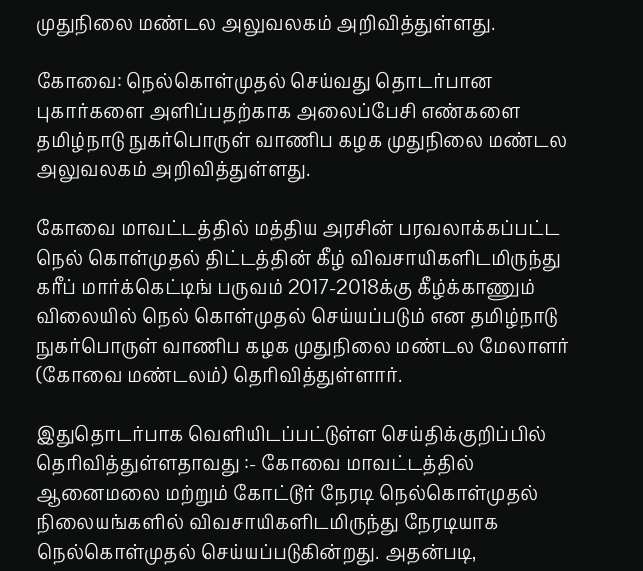முதுநிலை மண்டல அலுவலகம் அறிவித்துள்ளது.

கோவை: நெல்கொள்முதல் செய்வது தொடர்பான புகார்களை அளிப்பதற்காக அலைப்பேசி எண்களை தமிழ்நாடு நுகர்பொருள் வாணிப கழக முதுநிலை மண்டல அலுவலகம் அறிவித்துள்ளது.

கோவை மாவட்டத்தில் மத்திய அரசின் பரவலாக்கப்பட்ட நெல் கொள்முதல் திட்டத்தின் கீழ் விவசாயிகளிடமிருந்து கரீப் மார்க்கெட்டிங் பருவம் 2017-2018க்கு கீழ்க்காணும் விலையில் நெல் கொள்முதல் செய்யப்படும் என தமிழ்நாடு நுகர்பொருள் வாணிப கழக முதுநிலை மண்டல மேலாளர் (கோவை மண்டலம்) தெரிவித்துள்ளார்.

இதுதொடர்பாக வெளியிடப்பட்டுள்ள செய்திக்குறிப்பில் தெரிவித்துள்ளதாவது :- கோவை மாவட்டத்தில் ஆனைமலை மற்றும் கோட்டூர் நேரடி நெல்கொள்முதல் நிலையங்களில் விவசாயிகளிடமிருந்து நேரடியாக நெல்கொள்முதல் செய்யப்படுகின்றது. அதன்படி,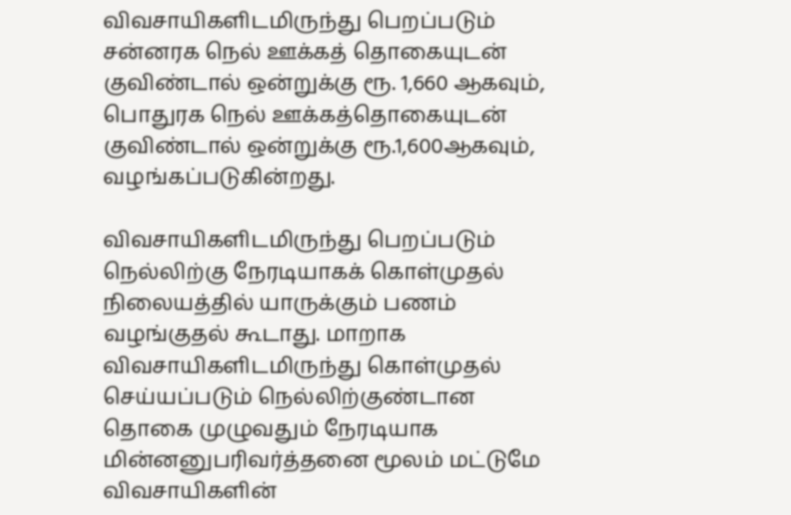விவசாயிகளிடமிருந்து பெறப்படும் சன்னரக நெல் ஊக்கத் தொகையுடன் குவிண்டால் ஒன்றுக்கு ரூ. 1,660 ஆகவும், பொதுரக நெல் ஊக்கத்தொகையுடன் குவிண்டால் ஒன்றுக்கு ரூ.1,600ஆகவும், வழங்கப்படுகின்றது.

விவசாயிகளிடமிருந்து பெறப்படும் நெல்லிற்கு நேரடியாகக் கொள்முதல் நிலையத்தில் யாருக்கும் பணம் வழங்குதல் கூடாது. மாறாக விவசாயிகளிடமிருந்து கொள்முதல் செய்யப்படும் நெல்லிற்குண்டான தொகை முழுவதும் நேரடியாக மின்னனுபரிவர்த்தனை மூலம் மட்டுமே விவசாயிகளின்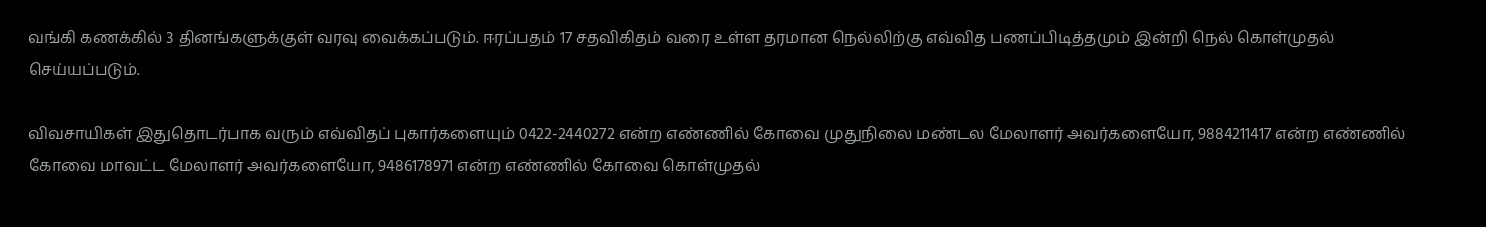வங்கி கணக்கில் 3 தினங்களுக்குள் வரவு வைக்கப்படும். ஈரப்பதம் 17 சதவிகிதம் வரை உள்ள தரமான நெல்லிற்கு எவ்வித பணப்பிடித்தமும் இன்றி நெல் கொள்முதல் செய்யப்படும்.

விவசாயிகள் இதுதொடர்பாக வரும் எவ்விதப் புகார்களையும் 0422-2440272 என்ற எண்ணில் கோவை முதுநிலை மண்டல மேலாளர் அவர்களையோ, 9884211417 என்ற எண்ணில் கோவை மாவட்ட மேலாளர் அவர்களையோ, 9486178971 என்ற எண்ணில் கோவை கொள்முதல்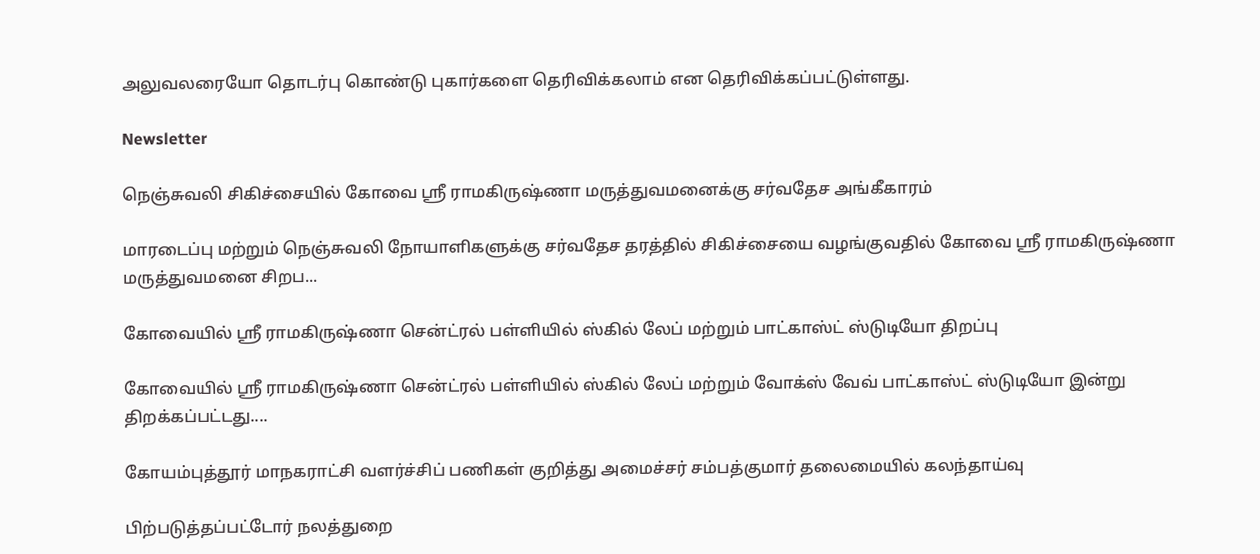அலுவலரையோ தொடர்பு கொண்டு புகார்களை தெரிவிக்கலாம் என தெரிவிக்கப்பட்டுள்ளது.

Newsletter

நெஞ்சுவலி சிகிச்சையில் கோவை ஸ்ரீ ராமகிருஷ்ணா மருத்துவமனைக்கு சர்வதேச அங்கீகாரம்

மாரடைப்பு மற்றும் நெஞ்சுவலி நோயாளிகளுக்கு சர்வதேச தரத்தில் சிகிச்சையை வழங்குவதில் கோவை ஸ்ரீ ராமகிருஷ்ணா மருத்துவமனை சிறப...

கோவையில் ஸ்ரீ ராமகிருஷ்ணா சென்ட்ரல் பள்ளியில் ஸ்கில் லேப் மற்றும் பாட்காஸ்ட் ஸ்டுடியோ திறப்பு

கோவையில் ஸ்ரீ ராமகிருஷ்ணா சென்ட்ரல் பள்ளியில் ஸ்கில் லேப் மற்றும் வோக்ஸ் வேவ் பாட்காஸ்ட் ஸ்டுடியோ இன்று திறக்கப்பட்டது....

கோயம்புத்தூர் மாநகராட்சி வளர்ச்சிப் பணிகள் குறித்து அமைச்சர் சம்பத்குமார் தலைமையில் கலந்தாய்வு

பிற்படுத்தப்பட்டோர் நலத்துறை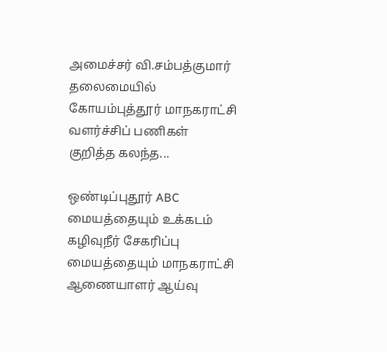அமைச்சர் வி.சம்பத்குமார் தலைமையில் கோயம்புத்தூர் மாநகராட்சி வளர்ச்சிப் பணிகள் குறித்த கலந்த...

ஒண்டிப்புதூர் ABC மையத்தையும் உக்கடம் கழிவுநீர் சேகரிப்பு மையத்தையும் மாநகராட்சி ஆணையாளர் ஆய்வு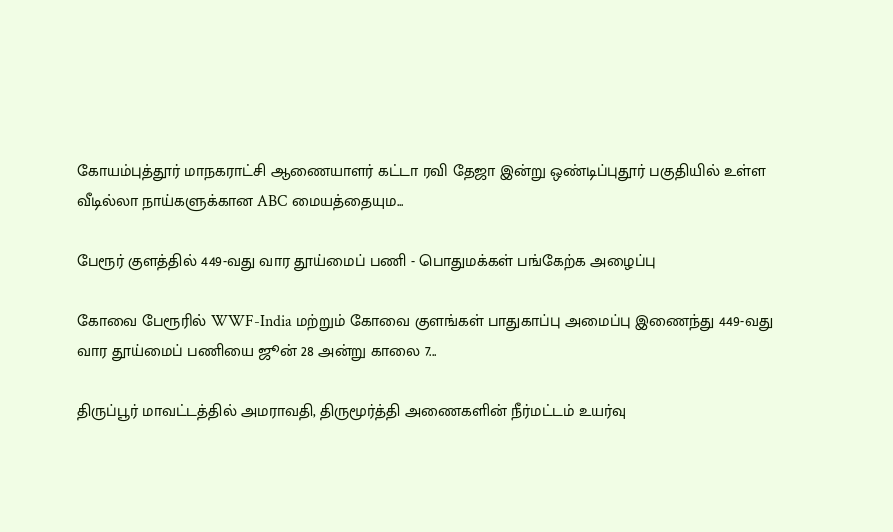கோயம்புத்தூர் மாநகராட்சி ஆணையாளர் கட்டா ரவி தேஜா இன்று ஒண்டிப்புதூர் பகுதியில் உள்ள வீடில்லா நாய்களுக்கான ABC மையத்தையும...

பேரூர் குளத்தில் 449-வது வார தூய்மைப் பணி - பொதுமக்கள் பங்கேற்க அழைப்பு

கோவை பேரூரில் WWF-India மற்றும் கோவை குளங்கள் பாதுகாப்பு அமைப்பு இணைந்து 449-வது வார தூய்மைப் பணியை ஜூன் 28 அன்று காலை 7...

திருப்பூர் மாவட்டத்தில் அமராவதி, திருமூர்த்தி அணைகளின் நீர்மட்டம் உயர்வு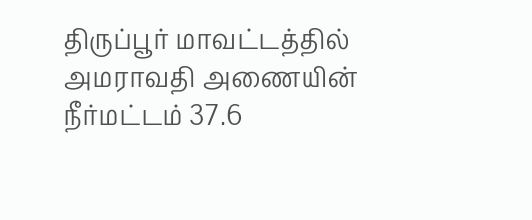திருப்பூர் மாவட்டத்தில் அமராவதி அணையின் நீர்மட்டம் 37.6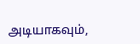அடியாகவும்,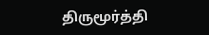திருமூர்த்தி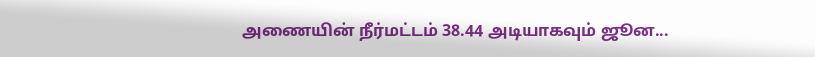அணையின் நீர்மட்டம் 38.44 அடியாகவும் ஜூன...